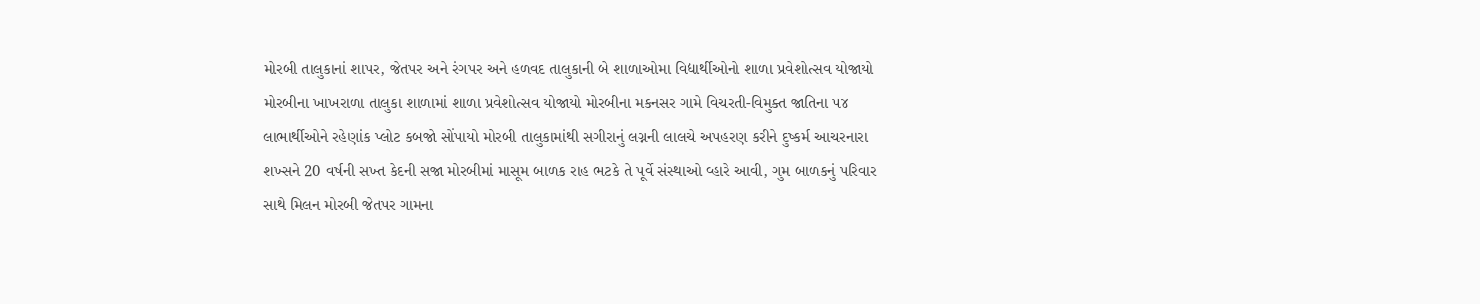મોરબી તાલુકાનાં શાપર, જેતપર અને રંગપર અને હળવદ તાલુકાની બે શાળાઓમા વિદ્યાર્થીઓનો શાળા પ્રવેશોત્સવ યોજાયો મોરબીના ખાખરાળા તાલુકા શાળામાં શાળા પ્રવેશોત્સવ યોજાયો મોરબીના મકનસર ગામે વિચરતી-વિમુક્ત જાતિના ૫૪ લાભાર્થીઓને રહેણાંક પ્લોટ કબજો સોંપાયો મોરબી તાલુકામાંથી સગીરાનું લગ્નની લાલચે અપહરણ કરીને દુષ્કર્મ આચરનારા શખ્સને 20 વર્ષની સખ્ત કેદની સજા મોરબીમાં માસૂમ બાળક રાહ ભટકે તે પૂર્વે સંસ્થાઓ વ્હારે આવી, ગુમ બાળકનું પરિવાર સાથે મિલન મોરબી જેતપર ગામના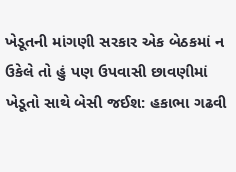ખેડૂતની માંગણી સરકાર એક બેઠકમાં ન ઉકેલે તો હું પણ ઉપવાસી છાવણીમાં ખેડૂતો સાથે બેસી જઈશ: હકાભા ગઢવી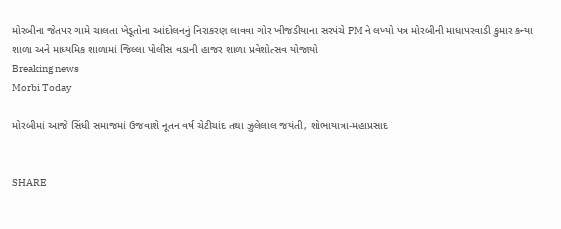મોરબીના જેતપર ગામે ચાલતા ખેડૂતોના આંદોલનનું નિરાકરણ લાવવા ગોર ખીજડીયાના સરપંચે PM ને લખ્યો પત્ર મોરબીની માધાપરવાડી કુમાર કન્યા શાળા અને માધ્યમિક શાળામાં જિલ્લા પોલીસ વડાની હાજર શાળા પ્રવેશોત્સવ યોજાયો
Breaking news
Morbi Today

મોરબીમાં આજે સિંધી સમાજમાં ઉજવાશે નૂતન વર્ષ ચેટીચાંદ તથા ઝુલેલાલ જયંતી, શોભાયાત્રા-મહાપ્રસાદ


SHARE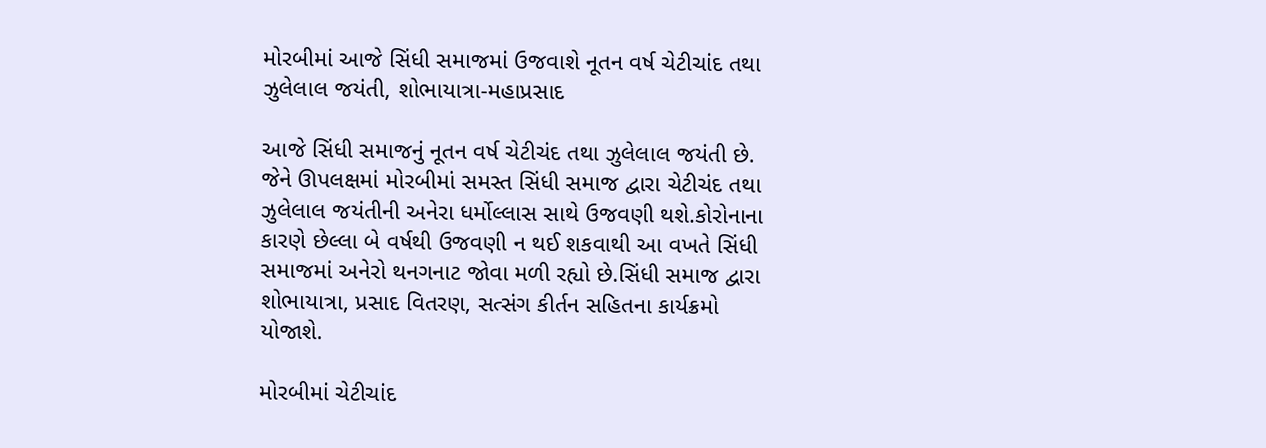મોરબીમાં આજે સિંધી સમાજમાં ઉજવાશે નૂતન વર્ષ ચેટીચાંદ તથા ઝુલેલાલ જયંતી, શોભાયાત્રા-મહાપ્રસાદ

આજે સિંધી સમાજનું નૂતન વર્ષ ચેટીચંદ તથા ઝુલેલાલ જયંતી છે. જેને ઊપલક્ષમાં મોરબીમાં સમસ્ત સિંધી સમાજ દ્વારા ચેટીચંદ તથા ઝુલેલાલ જયંતીની અનેરા ધર્મોલ્લાસ સાથે ઉજવણી થશે.કોરોનાના કારણે છેલ્લા બે વર્ષથી ઉજવણી ન થઈ શકવાથી આ વખતે સિંધી સમાજમાં અનેરો થનગનાટ જોવા મળી રહ્યો છે.સિંધી સમાજ દ્વારા શોભાયાત્રા, પ્રસાદ વિતરણ, સત્સંગ કીર્તન સહિતના કાર્યક્રમો યોજાશે.

મોરબીમાં ચેટીચાંદ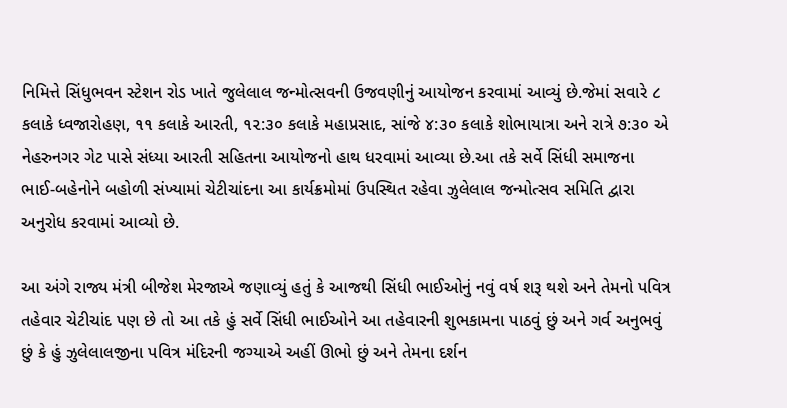નિમિત્તે સિંધુભવન સ્ટેશન રોડ ખાતે જુલેલાલ જન્મોત્સવની ઉજવણીનું આયોજન કરવામાં આવ્યું છે.જેમાં સવારે ૮ કલાકે ધ્વજારોહણ, ૧૧ કલાકે આરતી, ૧૨:૩૦ કલાકે મહાપ્રસાદ, સાંજે ૪:૩૦ કલાકે શોભાયાત્રા અને રાત્રે ૭:૩૦ એ નેહરુનગર ગેટ પાસે સંધ્યા આરતી સહિતના આયોજનો હાથ ધરવામાં આવ્યા છે.આ તકે સર્વે સિંધી સમાજના ભાઈ-બહેનોને બહોળી સંખ્યામાં ચેટીચાંદના આ કાર્યક્રમોમાં ઉપસ્થિત રહેવા ઝુલેલાલ જન્મોત્સવ સમિતિ દ્વારા અનુરોધ કરવામાં આવ્યો છે.

આ અંગે રાજ્ય મંત્રી બીજેશ મેરજાએ જણાવ્યું હતું કે આજથી સિંધી ભાઈઓનું નવું વર્ષ શરૂ થશે અને તેમનો પવિત્ર તહેવાર ચેટીચાંદ પણ છે તો આ તકે હું સર્વે સિંધી ભાઈઓને આ તહેવારની શુભકામના પાઠવું છું અને ગર્વ અનુભવું છું કે હું ઝુલેલાલજીના પવિત્ર મંદિરની જગ્યાએ અહીં ઊભો છું અને તેમના દર્શન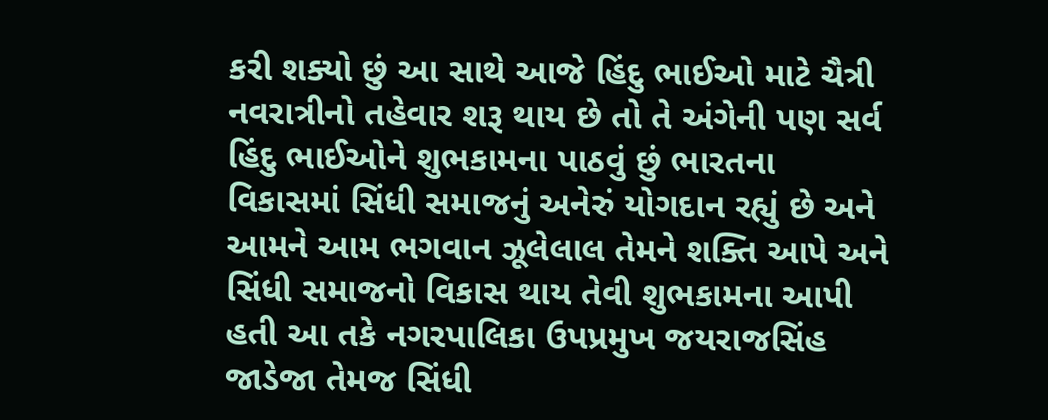કરી શક્યો છું આ સાથે આજે હિંદુ ભાઈઓ માટે ચૈત્રી નવરાત્રીનો તહેવાર શરૂ થાય છે તો તે અંગેની પણ સર્વ હિંદુ ભાઈઓને શુભકામના પાઠવું છું ભારતના વિકાસમાં સિંધી સમાજનું અનેરું યોગદાન રહ્યું છે અને આમને આમ ભગવાન ઝૂલેલાલ તેમને શક્તિ આપે અને સિંધી સમાજનો વિકાસ થાય તેવી શુભકામના આપી હતી આ તકે નગરપાલિકા ઉપપ્રમુખ જયરાજસિંહ જાડેજા તેમજ સિંધી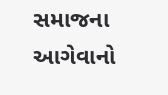સમાજના આગેવાનો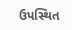ઉપસ્થિત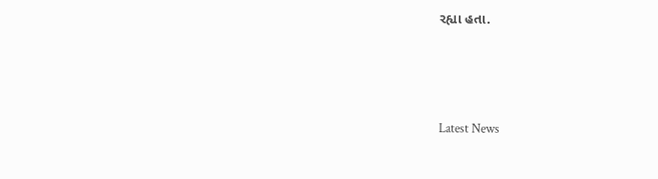રહ્યા હતા.






Latest News